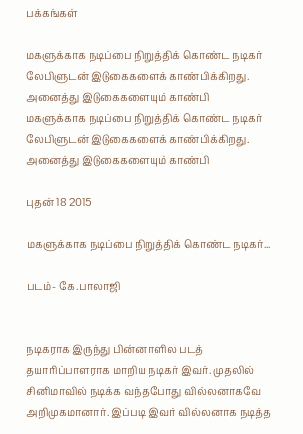பக்கங்கள்

மகளுக்காக நடிப்பை நிறுத்திக் கொண்ட நடிகர் லேபிளுடன் இடுகைகளைக் காண்பிக்கிறது. அனைத்து இடுகைகளையும் காண்பி
மகளுக்காக நடிப்பை நிறுத்திக் கொண்ட நடிகர் லேபிளுடன் இடுகைகளைக் காண்பிக்கிறது. அனைத்து இடுகைகளையும் காண்பி

புதன் 18 2015

மகளுக்காக நடிப்பை நிறுத்திக் கொண்ட நடிகர்...

படம்- கே.பாலாஜி


நடிகராக இருந்து பின்னாளில படத் தயாரிப்பாளராக மாறிய நடிகர் இவர். முதலில் சினிமாவில் நடிக்க வந்தபோது வில்லனாகவே அறிமுகமானார். இப்படி இவர் வில்லனாக நடித்த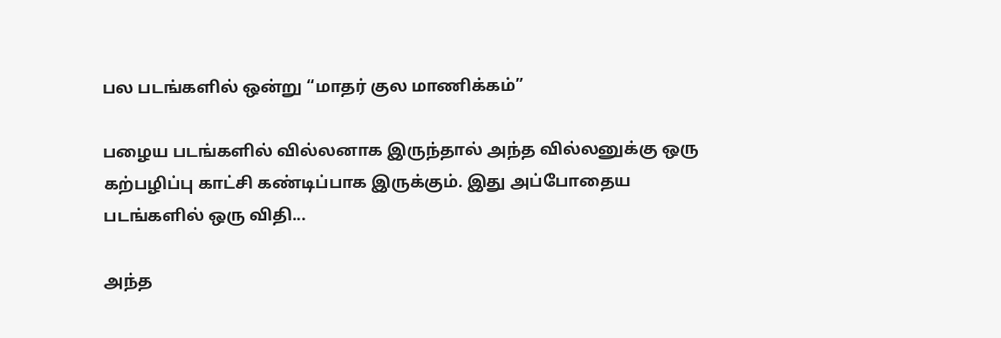பல படங்களில் ஒன்று “மாதர் குல மாணிக்கம்”

பழைய படங்களில் வில்லனாக இருந்தால் அந்த வில்லனுக்கு ஒரு கற்பழிப்பு காட்சி கண்டிப்பாக இருக்கும். இது அப்போதைய படங்களில் ஒரு விதி...

அந்த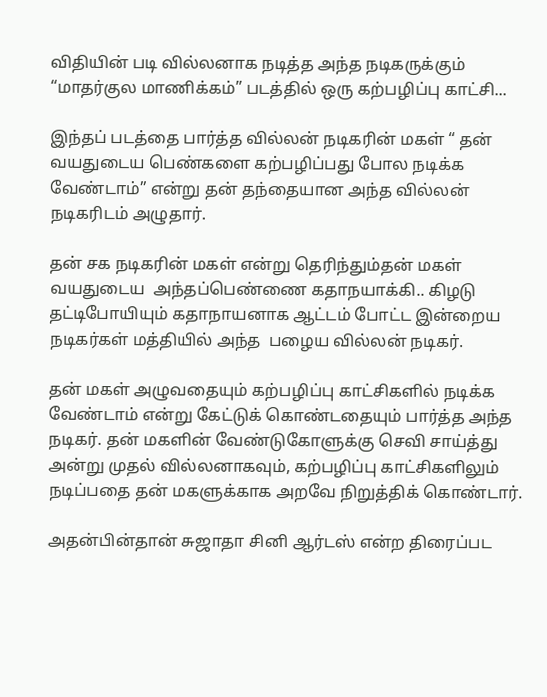விதியின் படி வில்லனாக நடித்த அந்த நடிகருக்கும் “மாதர்குல மாணிக்கம்” படத்தில் ஒரு கற்பழிப்பு காட்சி...

இந்தப் படத்தை பார்த்த வில்லன் நடிகரின் மகள் “ தன் வயதுடைய பெண்களை கற்பழிப்பது போல நடிக்க வேண்டாம்” என்று தன் தந்தையான அந்த வில்லன் நடிகரிடம் அழுதார்.

தன் சக நடிகரின் மகள் என்று தெரிந்தும்தன் மகள் வயதுடைய  அந்தப்பெண்ணை கதாநயாக்கி.. கிழடு தட்டிபோயியும் கதாநாயனாக ஆட்டம் போட்ட இன்றைய நடிகர்கள் மத்தியில் அந்த  பழைய வில்லன் நடிகர்.

தன் மகள் அழுவதையும் கற்பழிப்பு காட்சிகளில் நடிக்க வேண்டாம் என்று கேட்டுக் கொண்டதையும் பார்த்த அந்த நடிகர். தன் மகளின் வேண்டுகோளுக்கு செவி சாய்த்து அன்று முதல் வில்லனாகவும், கற்பழிப்பு காட்சிகளிலும் நடிப்பதை தன் மகளுக்காக அறவே நிறுத்திக் கொண்டார்.

அதன்பின்தான் சுஜாதா சினி ஆர்டஸ் என்ற திரைப்பட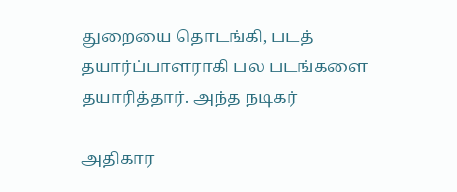துறையை தொடங்கி, படத் தயார்ப்பாளராகி பல படங்களை தயாரித்தார். அந்த நடிகர்

அதிகார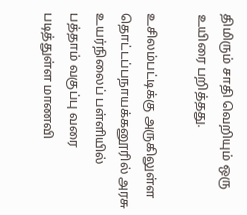திமிரும் சாதி வெறியும் ஒரு உயிரை பறித்தது.

உசிலம்பட்டிக்கு அருகிலுள்ள தொட்டப்பநாயக்கனூரில் அரசு உயர்நிலைப் பள்ளியில் பத்தாம் வகுப்பு வரை படித்துள்ள மாணவி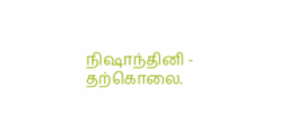நிஷாந்தினி - தற்கொலை.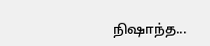நிஷாந்த...